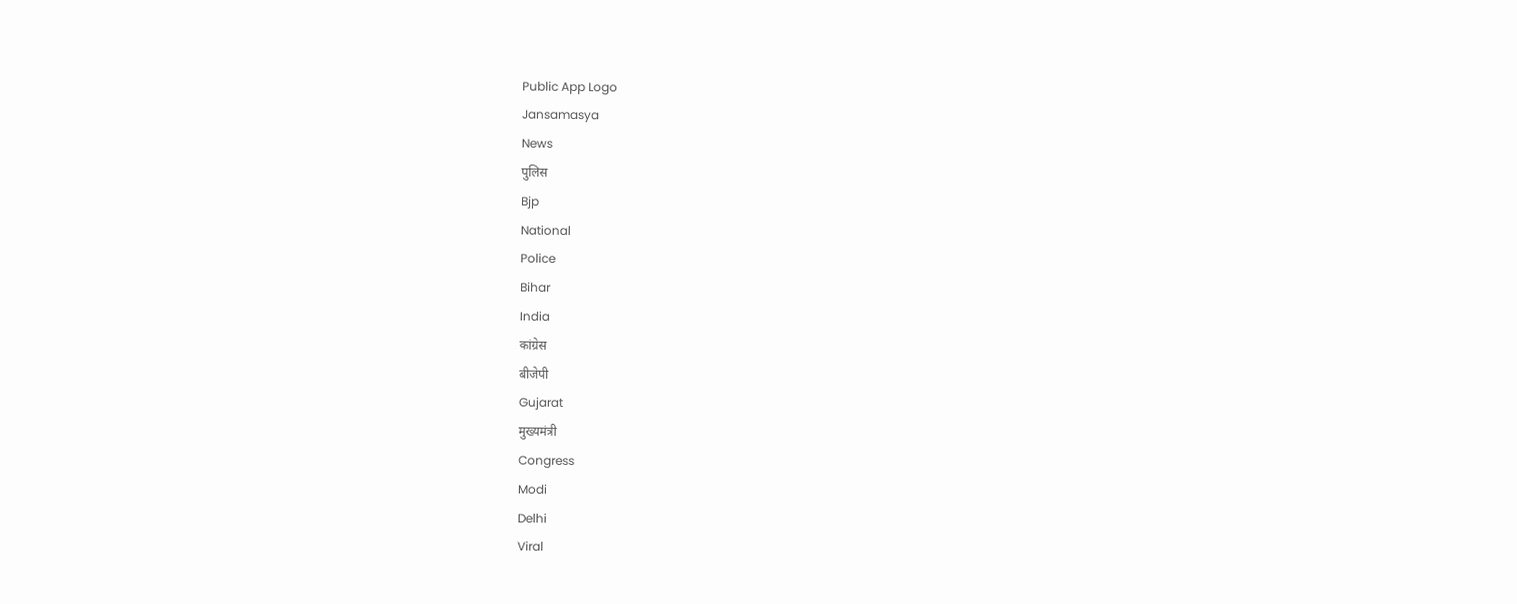Public App Logo
Jansamasya
News
पुलिस
Bjp
National
Police
Bihar
India
कांग्रेस
बीजेपी
Gujarat
मुख्यमंत्री
Congress
Modi
Delhi
Viral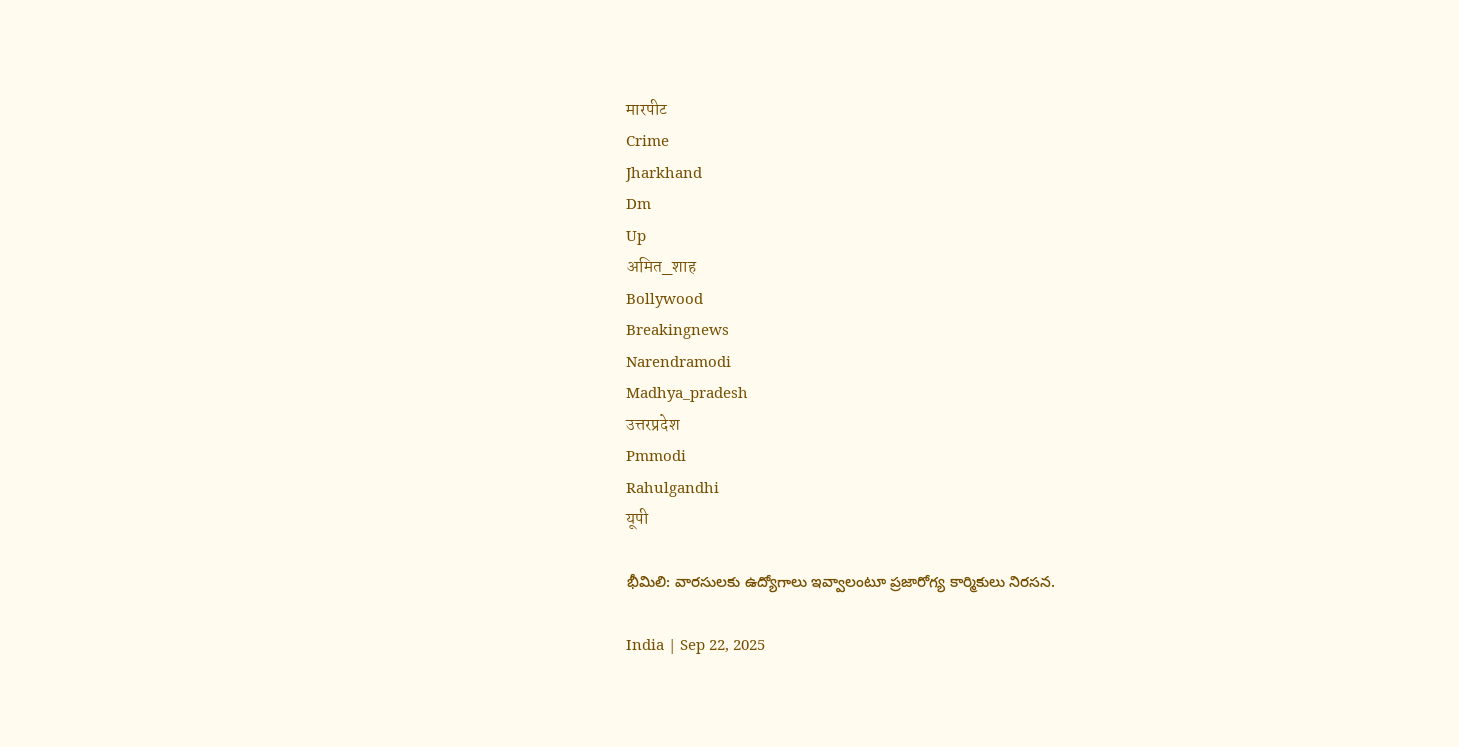मारपीट
Crime
Jharkhand
Dm
Up
अमित_शाह
Bollywood
Breakingnews
Narendramodi
Madhya_pradesh
उत्तरप्रदेश
Pmmodi
Rahulgandhi
यूपी

భీమిలి: వారసులకు ఉద్యోగాలు ఇవ్వాలంటూ ప్రజారోగ్య కార్మికులు నిరసన.

India | Sep 22, 2025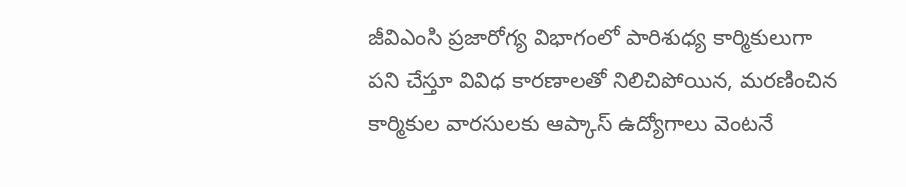జీవిఎంసి ప్రజారోగ్య విభాగంలో పారిశుధ్య కార్మికులుగా పని చేస్తూ వివిధ కారణాలతో నిలిచిపోయిన, మరణించిన కార్మికుల వారసులకు ఆప్కాస్ ఉద్యోగాలు వెంటనే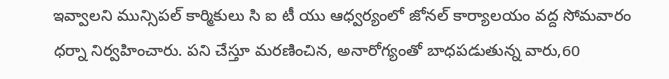ఇవ్వాలని మున్సిపల్ కార్మికులు సి ఐ టీ యు ఆధ్వర్యంలో జోనల్ కార్యాలయం వద్ద సోమవారం ధర్నా నిర్వహించారు. పని చేస్తూ మరణించిన, అనారోగ్యంతో బాధపడుతున్న వారు,60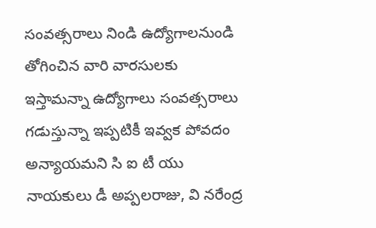సంవత్సరాలు నిండి ఉద్యోగాలనుండి తోగించిన వారి వారసులకు ఇస్తామన్నా ఉద్యోగాలు సంవత్సరాలు గడుస్తున్నా ఇప్పటికీ ఇవ్వక పోవదం అన్యాయమని సి ఐ టీ యు నాయకులు డీ అప్పలరాజు, వి నరేంద్ర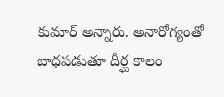కుమార్ అన్నారు. అనారోగ్యంతో బాధపడుతూ దీర్ఘ కాలం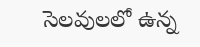సెలవులలో ఉన్న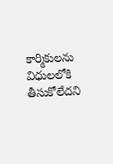కార్మికులను విధులలోకి తీసుకోలేదని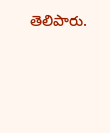తెలిపారు.